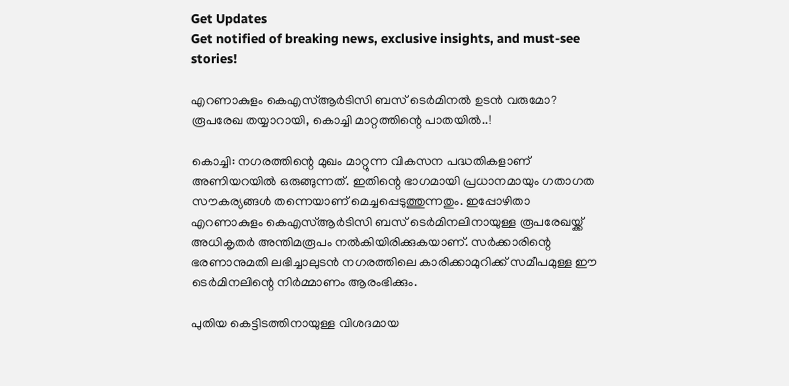Get Updates
Get notified of breaking news, exclusive insights, and must-see stories!

എറണാകുളം കെഎസ്ആർടിസി ബസ് ടെർമിനൽ ഉടൻ വരുമോ? രൂപരേഖ തയ്യാറായി, കൊച്ചി മാറ്റത്തിന്റെ പാതയിൽ..!

കൊച്ചി: നഗരത്തിന്റെ മുഖം മാറ്റുന്ന വികസന പദ്ധതികളാണ് അണിയറയിൽ ഒരുങ്ങുന്നത്. ഇതിന്റെ ഭാഗമായി പ്രധാനമായും ഗതാഗത സൗകര്യങ്ങൾ തന്നെയാണ് മെച്ചപ്പെടുത്തുന്നതും. ഇപ്പോഴിതാ എറണാകുളം കെഎസ്ആർടിസി ബസ് ടെർമിനലിനായുള്ള രൂപരേഖയ്ക്ക് അധികൃതർ അന്തിമരൂപം നൽകിയിരിക്കുകയാണ്. സർക്കാരിന്റെ ഭരണാനുമതി ലഭിച്ചാലുടൻ നഗരത്തിലെ കാരിക്കാമുറിക്ക് സമീപമുള്ള ഈ ടെർമിനലിന്റെ നിർമ്മാണം ആരംഭിക്കും.

പുതിയ കെട്ടിടത്തിനായുള്ള വിശദമായ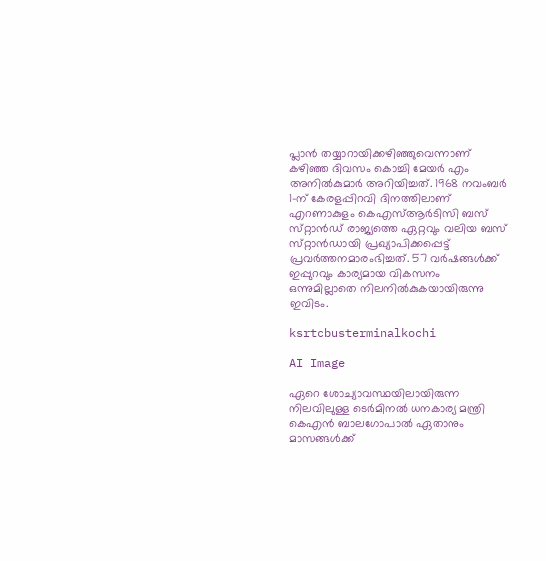പ്ലാൻ തയ്യാറായിക്കഴിഞ്ഞുവെന്നാണ് കഴിഞ്ഞ ദിവസം കൊച്ചി മേയർ എം അനിൽകുമാർ അറിയിച്ചത്. 1968 നവംബർ 1-ന് കേരളപ്പിറവി ദിനത്തിലാണ് എറണാകുളം കെഎസ്ആർടിസി ബസ് സ്‌റ്റാൻഡ് രാജ്യത്തെ ഏറ്റവും വലിയ ബസ് സ്‌റ്റാൻഡായി പ്രഖ്യാപിക്കപ്പെട്ട് പ്രവർത്തനമാരംഭിച്ചത്. 57 വർഷങ്ങൾക്ക് ഇപ്പുറവും കാര്യമായ വികസനം ഒന്നുമില്ലാതെ നിലനിൽകുകയായിരുന്നു ഇവിടം.

ksrtcbusterminalkochi

AI Image

ഏറെ ശോച്യാവസ്ഥയിലായിരുന്ന നിലവിലുള്ള ടെർമിനൽ ധനകാര്യ മന്ത്രി കെഎൻ ബാലഗോപാൽ ഏതാനും മാസങ്ങൾക്ക്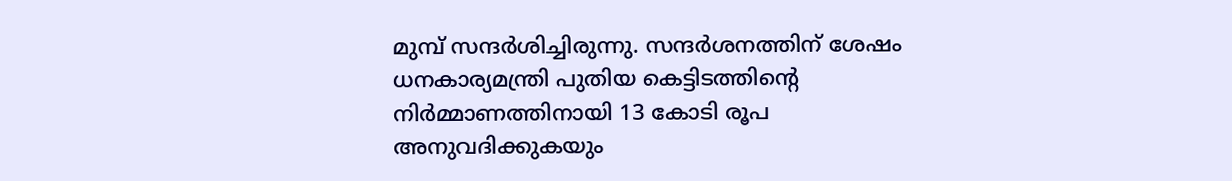മുമ്പ് സന്ദർശിച്ചിരുന്നു. സന്ദർശനത്തിന് ശേഷം ധനകാര്യമന്ത്രി പുതിയ കെട്ടിടത്തിന്റെ നിർമ്മാണത്തിനായി 13 കോടി രൂപ അനുവദിക്കുകയും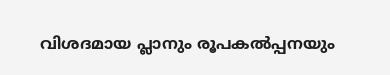വിശദമായ പ്ലാനും രൂപകൽപ്പനയും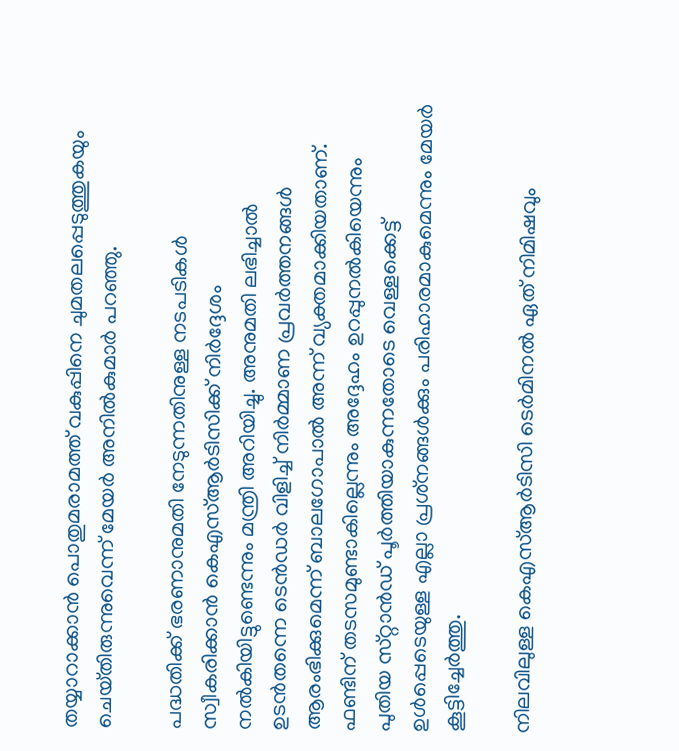തയ്യാറാക്കാൻ പൊതുമരാമത്ത് വകുപ്പിനെ ചുമതലപ്പെടുത്തുകയും ചെയ്‌തിരുന്നുവെന്ന് മേയർ അനിൽകുമാർ പറഞ്ഞു.

പദ്ധതിക്ക് ഭരണാനുമതി നേടുന്നതിനുള്ള നടപടികൾ സ്വീകരിക്കാൻ കെഎസ്ആർടിസിക്ക് നിർദ്ദേശം നൽകിയിട്ടുണ്ടെന്നും മന്ത്രി അറിയിച്ചു. അനുമതി ലഭിച്ചാൽ ഉടൻതന്നെ ടെൻഡർ വിളിച്ച് നിർമ്മാണ പ്രവർത്തനങ്ങൾ ആരംഭിക്കുമെന്ന് ബാലഗോപാൽ അന്ന് വ്യക്തമാക്കിയതാണ്. ഫണ്ടിന് തടസമുണ്ടാകില്ലെന്നും അദ്ദേഹം ഉറപ്പുനൽകിയെന്നും പുതിയ സ്‌റ്റാൻഡ് പൂർത്തിയാകുന്നതോടെ വെള്ളക്കെട്ട് ഉൾപ്പെടെയുള്ള എല്ലാ പ്രശ്‌നങ്ങൾക്കും പരിഹാരമാകുമെന്നും മേയർ കൂട്ടിച്ചേർത്തു.

നിലവിലുള്ള കെഎസ്ആർടിസി ടെർമിനൽ ഏത് നിമിഷവും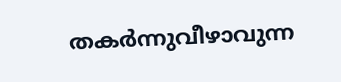തകർന്നുവീഴാവുന്ന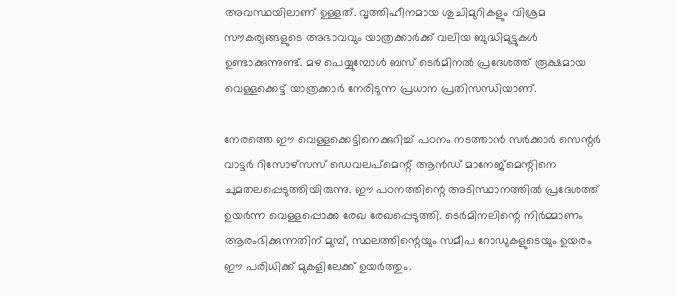അവസ്ഥയിലാണ് ഉള്ളത്. വൃത്തിഹീനമായ ശുചിമുറികളും വിശ്രമ സൗകര്യങ്ങളുടെ അഭാവവും യാത്രക്കാർക്ക് വലിയ ബുദ്ധിമുട്ടുകൾ ഉണ്ടാക്കുന്നുണ്ട്. മഴ പെയ്യുമ്പോൾ ബസ് ടെർമിനൽ പ്രദേശത്ത് രൂക്ഷമായ വെള്ളക്കെട്ട് യാത്രക്കാർ നേരിടുന്ന പ്രധാന പ്രതിസന്ധിയാണ്.

നേരത്തെ ഈ വെള്ളക്കെട്ടിനെക്കുറിച്ച് പഠനം നടത്താൻ സർക്കാർ സെന്റർ വാട്ടർ റിസോഴ്‌സസ് ഡെവലപ്‌മെന്റ് ആൻഡ് മാനേജ്‌മെന്റിനെ ചുമതലപ്പെടുത്തിയിരുന്നു. ഈ പഠനത്തിന്റെ അടിസ്ഥാനത്തിൽ പ്രദേശത്ത് ഉയർന്ന വെള്ളപ്പൊക്ക രേഖ രേഖപ്പെടുത്തി. ടെർമിനലിന്റെ നിർമ്മാണം ആരംഭിക്കുന്നതിന് മുമ്പ്, സ്ഥലത്തിന്റെയും സമീപ റോഡുകളുടെയും ഉയരം ഈ പരിധിക്ക് മുകളിലേക്ക് ഉയർത്തും.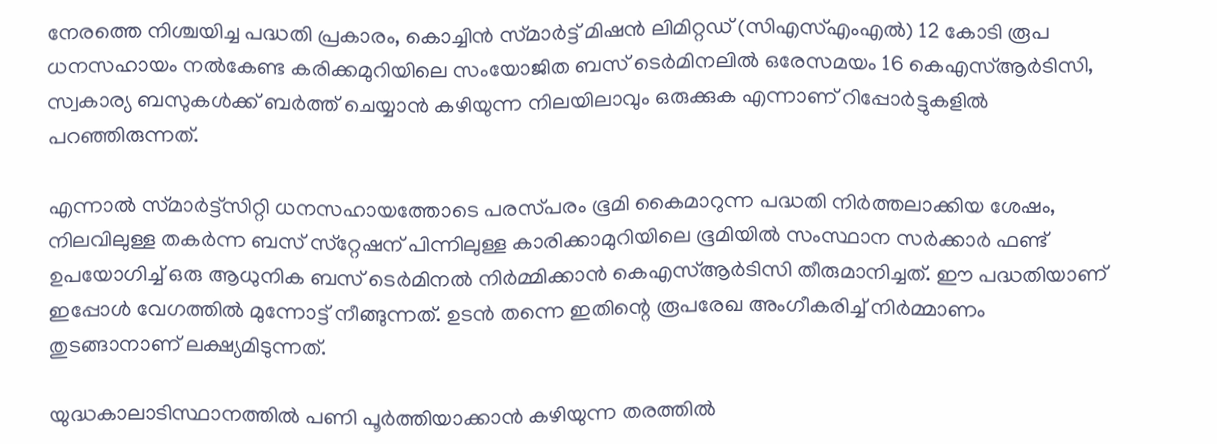നേരത്തെ നിശ്ചയിച്ച പദ്ധതി പ്രകാരം, കൊച്ചിൻ സ്‌മാർട്ട് മിഷൻ ലിമിറ്റഡ് (സിഎസ്എംഎൽ) 12 കോടി രൂപ ധനസഹായം നൽകേണ്ട കരിക്കമുറിയിലെ സംയോജിത ബസ് ടെർമിനലിൽ ഒരേസമയം 16 കെഎസ്ആർടിസി, സ്വകാര്യ ബസുകൾക്ക് ബർത്ത് ചെയ്യാൻ കഴിയുന്ന നിലയിലാവും ഒരുക്കുക എന്നാണ് റിപ്പോർട്ടുകളിൽ പറഞ്ഞിരുന്നത്.

എന്നാൽ സ്‌മാർട്ട്‌സിറ്റി ധനസഹായത്തോടെ പരസ്‌പരം ഭൂമി കൈമാറുന്ന പദ്ധതി നിർത്തലാക്കിയ ശേഷം, നിലവിലുള്ള തകർന്ന ബസ് സ്‌റ്റേഷന് പിന്നിലുള്ള കാരിക്കാമുറിയിലെ ഭൂമിയിൽ സംസ്ഥാന സർക്കാർ ഫണ്ട് ഉപയോഗിച്ച് ഒരു ആധുനിക ബസ് ടെർമിനൽ നിർമ്മിക്കാൻ കെഎസ്ആർടിസി തീരുമാനിച്ചത്. ഈ പദ്ധതിയാണ് ഇപ്പോൾ വേഗത്തിൽ മുന്നോട്ട് നീങ്ങുന്നത്. ഉടൻ തന്നെ ഇതിന്റെ രൂപരേഖ അംഗീകരിച്ച് നിർമ്മാണം തുടങ്ങാനാണ് ലക്ഷ്യമിടുന്നത്.

യുദ്ധകാലാടിസ്ഥാനത്തിൽ പണി പൂർത്തിയാക്കാൻ കഴിയുന്ന തരത്തിൽ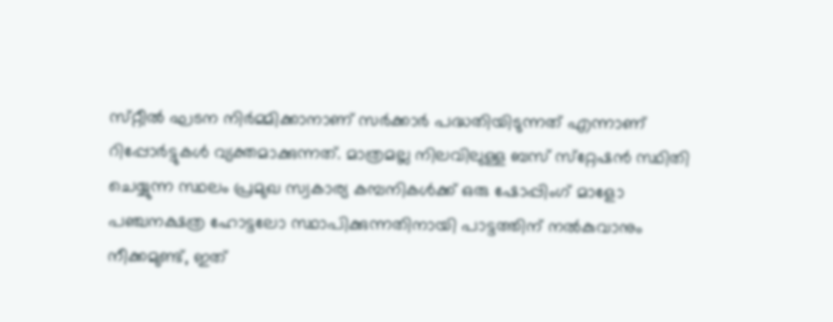സ്‌റ്റീൽ ഘടന നിർമ്മിക്കാനാണ് സർക്കാർ പദ്ധതിയിടുന്നത് എന്നാണ് റിപ്പോർട്ടുകൾ വ്യക്തമാക്കുന്നത്. മാത്രമല്ല നിലവിലുള്ള ബസ് സ്‌റ്റേഷൻ സ്ഥിതി ചെയ്യുന്ന സ്ഥലം പ്രമുഖ സ്വകാര്യ കമ്പനികൾക്ക് ഒരു ഷോപ്പിംഗ് മാളോ പഞ്ചനക്ഷത്ര ഹോട്ടലോ സ്ഥാപിക്കുന്നതിനായി പാട്ടത്തിന് നൽകുവാനും നീക്കമുണ്ട്, ഇത്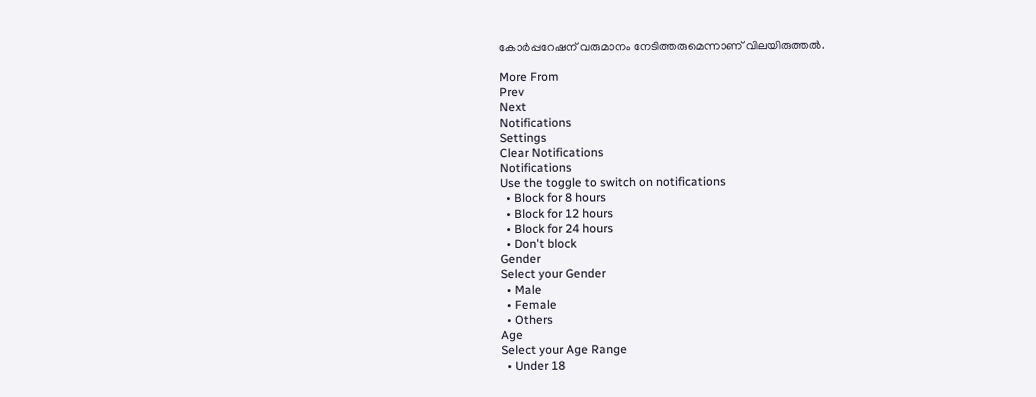കോർപ്പറേഷന് വരുമാനം നേടിത്തരുമെന്നാണ് വിലയിരുത്തൽ.

More From
Prev
Next
Notifications
Settings
Clear Notifications
Notifications
Use the toggle to switch on notifications
  • Block for 8 hours
  • Block for 12 hours
  • Block for 24 hours
  • Don't block
Gender
Select your Gender
  • Male
  • Female
  • Others
Age
Select your Age Range
  • Under 18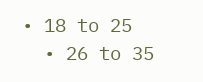• 18 to 25
  • 26 to 35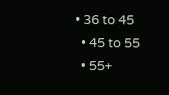• 36 to 45
  • 45 to 55
  • 55+